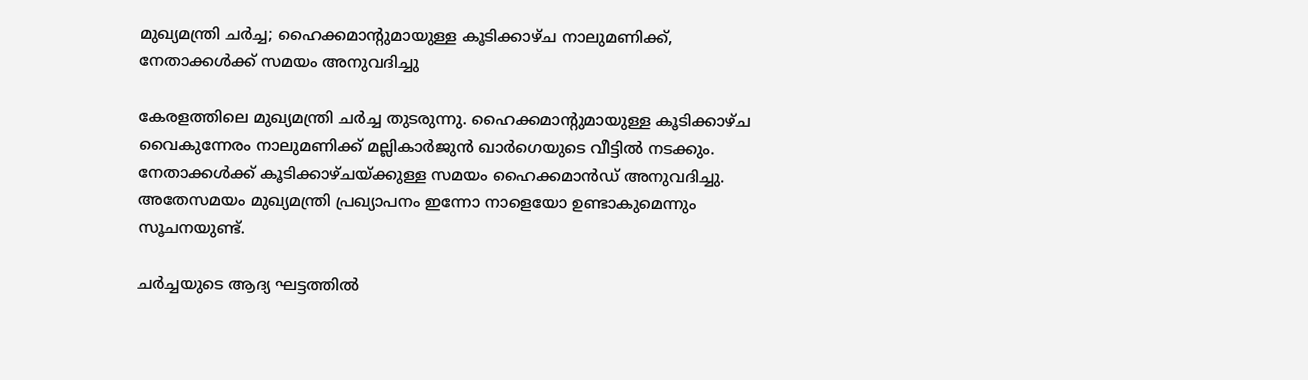മുഖ്യമന്ത്രി ചര്‍ച്ച; ഹൈക്കമാന്റുമായുള്ള കൂടിക്കാഴ്ച നാലുമണിക്ക്, നേതാക്കൾക്ക് സമയം അനുവദിച്ചു

കേരളത്തിലെ മുഖ്യമന്ത്രി ചര്‍ച്ച തുടരുന്നു. ഹൈക്കമാന്റുമായുള്ള കൂടിക്കാഴ്ച വൈകുന്നേരം നാലുമണിക്ക് മല്ലികാർജുൻ ഖാർഗെയുടെ വീട്ടിൽ നടക്കും. നേതാക്കൾക്ക് കൂടിക്കാഴ്ചയ്ക്കുള്ള സമയം ഹൈക്കമാൻഡ് അനുവദിച്ചു. അതേസമയം മുഖ്യമന്ത്രി പ്രഖ്യാപനം ഇന്നോ നാളെയോ ഉണ്ടാകുമെന്നും സൂചനയുണ്ട്.

ചർച്ചയുടെ ആദ്യ ഘട്ടത്തിൽ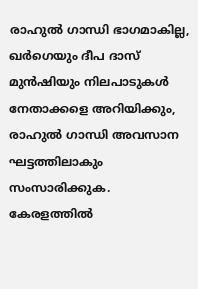രാഹുൽ ഗാന്ധി ഭാഗമാകില്ല, ഖര്‍ഗെയും ദീപ ദാസ് മുൻഷിയും നിലപാടുകൾ നേതാക്കളെ അറിയിക്കും, രാഹുൽ ഗാന്ധി അവസാന ഘട്ടത്തിലാകും സംസാരിക്കുക. കേരളത്തിൽ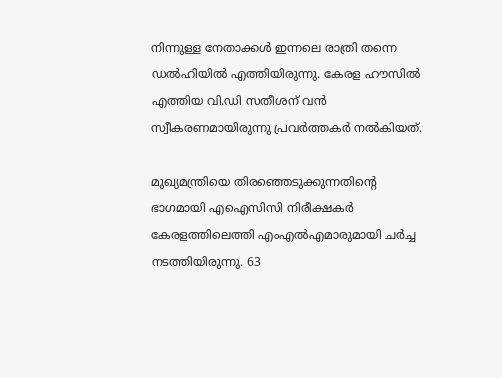നിന്നുള്ള നേതാക്കൾ ഇന്നലെ രാത്രി തന്നെ ഡൽഹിയിൽ എത്തിയിരുന്നു. കേരള ഹൗസിൽ എത്തിയ വി.ഡി സതീശന് വൻ സ്വീകരണമായിരുന്നു പ്രവർത്തകർ നൽകിയത്.

മുഖ്യമന്ത്രിയെ തിരഞ്ഞെടുക്കുന്നതിന്റെ ഭാഗമായി എഐസിസി നിരീക്ഷകർ കേരളത്തിലെത്തി എംഎൽഎമാരുമായി ചർച്ച നടത്തിയിരുന്നു. 63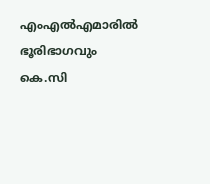എംഎൽഎമാരിൽ ഭൂരിഭാഗവും കെ.സി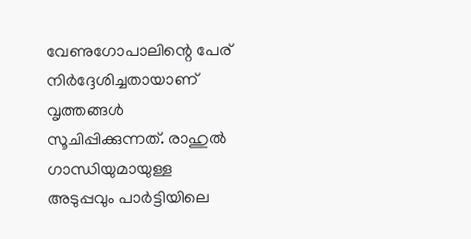വേണുഗോപാലിന്റെ പേര് നിർദ്ദേശിച്ചതായാണ് വൃത്തങ്ങൾ സൂചിപ്പിക്കുന്നത്. രാഹുൽ ഗാന്ധിയുമായുള്ള അടുപ്പവും പാർട്ടിയിലെ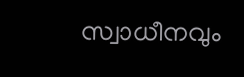സ്വാധീനവും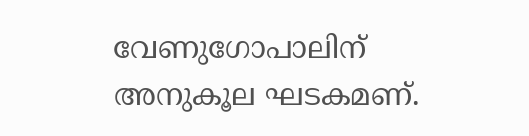വേണുഗോപാലിന് അനുകൂല ഘടകമണ്.